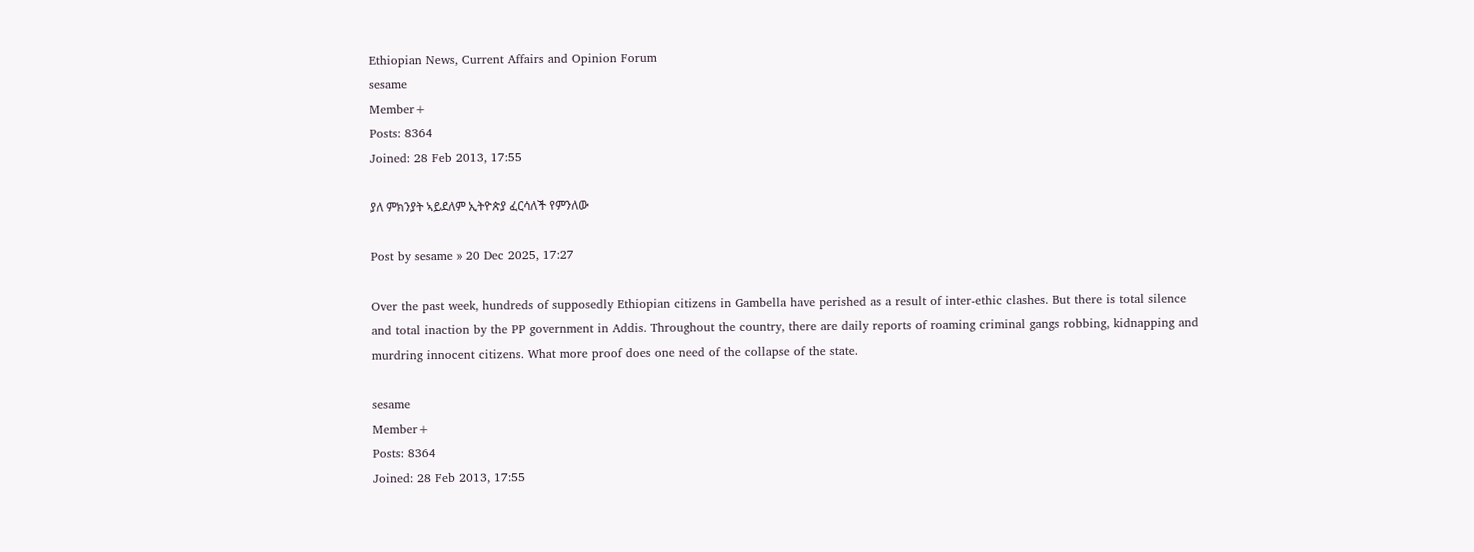Ethiopian News, Current Affairs and Opinion Forum
sesame
Member+
Posts: 8364
Joined: 28 Feb 2013, 17:55

ያለ ምክንያት ኣይደለም ኢትዮጵያ ፈርሳለች የምንለው

Post by sesame » 20 Dec 2025, 17:27

Over the past week, hundreds of supposedly Ethiopian citizens in Gambella have perished as a result of inter-ethic clashes. But there is total silence and total inaction by the PP government in Addis. Throughout the country, there are daily reports of roaming criminal gangs robbing, kidnapping and murdring innocent citizens. What more proof does one need of the collapse of the state.

sesame
Member+
Posts: 8364
Joined: 28 Feb 2013, 17:55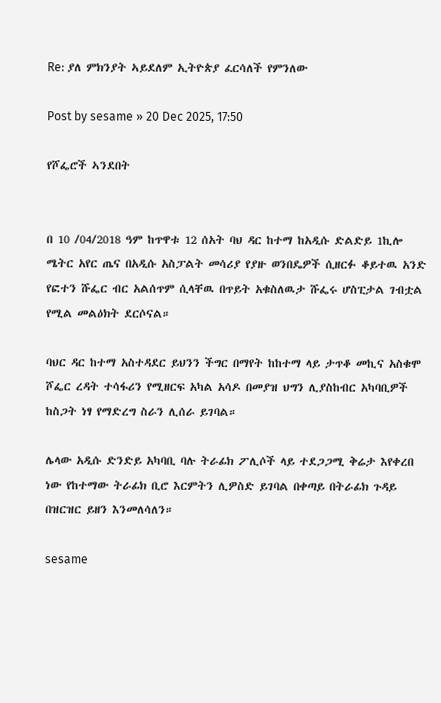Re: ያለ ምክንያት ኣይደለም ኢትዮጵያ ፈርሳለች የምንለው

Post by sesame » 20 Dec 2025, 17:50

የሾፌሮች ኣንደበት


በ 10 /04/2018 ዓም ከጥዋቱ 12 ሰአት ባህ ዳር ከተማ ከአዲሱ ድልድይ 1ኪሎ ሜትር አየር ጤና በአዲሱ አስፓልት መሳሪያ የያዙ ወንበዴዎች ሲዘርፉ ቆይተዉ አንድ የፎተን ሹፌር ብር አልሰጥም ሲላቸዉ በጥይት አቁስለዉታ ሹፌሩ ሆስፒታል ገብቷል የሚል መልዕክት ደርሶናል።

ባህር ዳር ከተማ አስተዳደር ይህንን ችግር በማየት ከከተማ ላይ ታጥቆ መኪና አስቁሞ ሾፌር ረዳት ተሳፋሪን የሚዘርፍ አካል አሳዶ በመያዝ ህግን ሊያስከብር አካባቢዎች ከስጋት ነፃ የማድረግ ስራን ሊሰራ ይገባል።

ሌላው አዲሱ ድንድይ አካባቢ ባሉ ትራፊክ ፖሊሶች ላይ ተደጋጋሚ ቅሬታ እየቀረበ ነው የከተማው ትራፊክ ቢሮ እርምትን ሊዎስድ ይገባል በቀጣይ በትራፊክ ጉዳይ በዝርዝር ይዘን እንመለሳለን።

sesame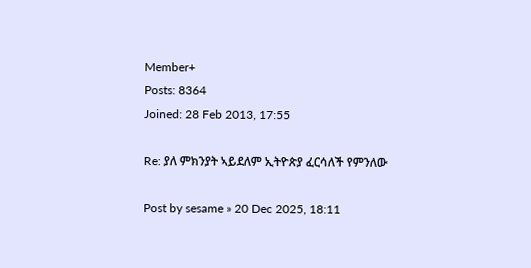Member+
Posts: 8364
Joined: 28 Feb 2013, 17:55

Re: ያለ ምክንያት ኣይደለም ኢትዮጵያ ፈርሳለች የምንለው

Post by sesame » 20 Dec 2025, 18:11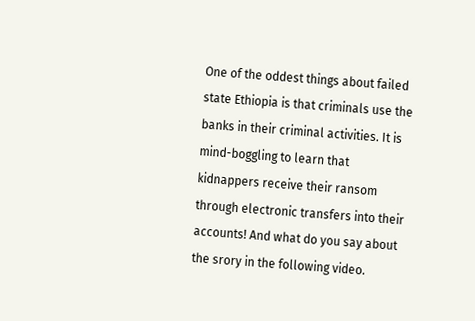One of the oddest things about failed state Ethiopia is that criminals use the banks in their criminal activities. It is mind-boggling to learn that kidnappers receive their ransom through electronic transfers into their accounts! And what do you say about the srory in the following video.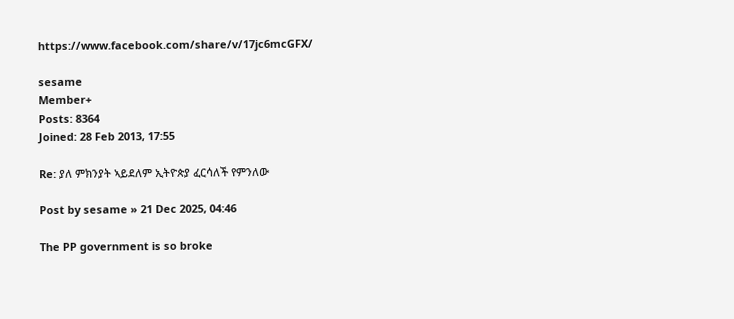https://www.facebook.com/share/v/17jc6mcGFX/

sesame
Member+
Posts: 8364
Joined: 28 Feb 2013, 17:55

Re: ያለ ምክንያት ኣይደለም ኢትዮጵያ ፈርሳለች የምንለው

Post by sesame » 21 Dec 2025, 04:46

The PP government is so broke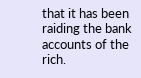that it has been raiding the bank accounts of the rich.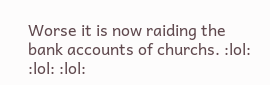Worse it is now raiding the bank accounts of churchs. :lol: :lol: :lol: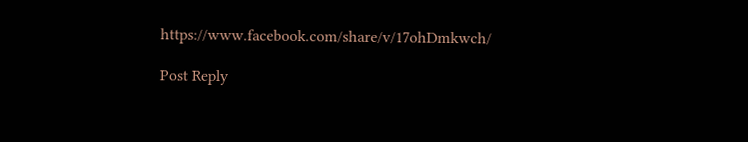https://www.facebook.com/share/v/17ohDmkwch/

Post Reply